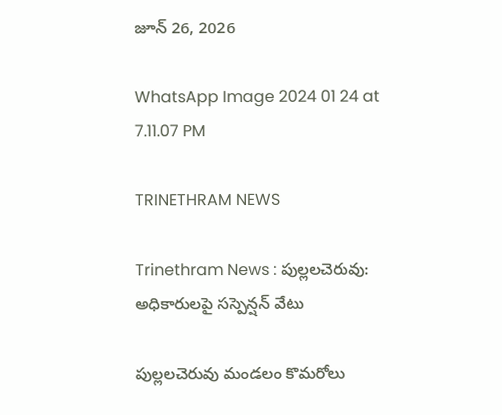జూన్ 26, 2026

WhatsApp Image 2024 01 24 at 7.11.07 PM

TRINETHRAM NEWS

Trinethram News : పుల్లలచెరువు: అధికారులపై సస్పెన్షన్ వేటు

పుల్లలచెరువు మండలం కొమరోలు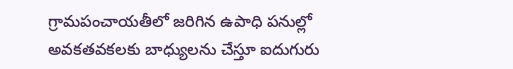గ్రామపంచాయతీలో జరిగిన ఉపాధి పనుల్లో అవకతవకలకు బాధ్యులను చేస్తూ ఐదుగురు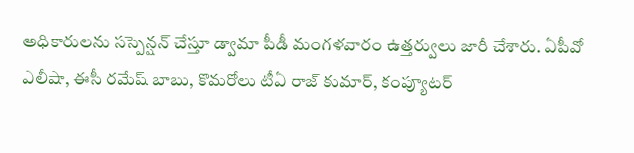అధికారులను సస్పెన్షన్ చేస్తూ డ్వామా పీడీ మంగళవారం ఉత్తర్వులు జారీ చేశారు. ఏపీవో ఎలీషా, ఈసీ రమేష్ బాబు, కొమరోలు టీఏ రాజ్ కుమార్, కంప్యూటర్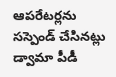ఆపరేటర్లను సస్పెండ్ చేసినట్లు డ్వామా పీడీ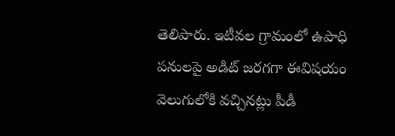తెలిపారు. ఇటీవల గ్రామంలో ఉపాధి పనులపై అడిట్ జరగగా ఈవిషయం వెలుగులోకి వచ్చినట్లు పీడీ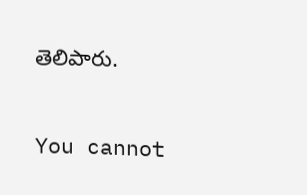తెలిపారు.

You cannot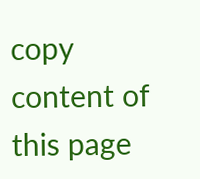copy content of this page